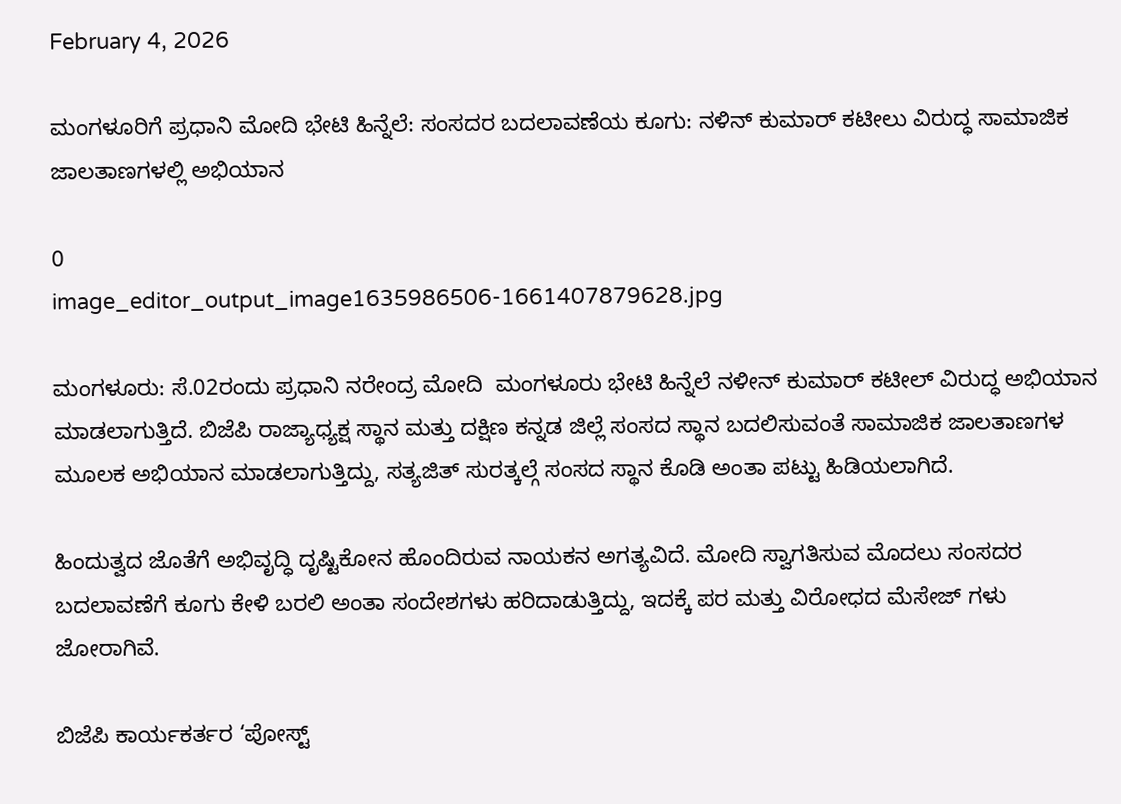February 4, 2026

ಮಂಗಳೂರಿಗೆ ಪ್ರಧಾನಿ ಮೋದಿ ಭೇಟಿ ಹಿನ್ನೆಲೆ: ಸಂಸದರ ಬದಲಾವಣೆಯ ಕೂಗು: ನಳಿನ್ ಕುಮಾರ್ ಕಟೀಲು ವಿರುದ್ಧ ಸಾಮಾಜಿಕ ಜಾಲತಾಣಗಳಲ್ಲಿ ಅಭಿಯಾನ

0
image_editor_output_image1635986506-1661407879628.jpg

ಮಂಗಳೂರು: ಸೆ.02ರಂದು ಪ್ರಧಾನಿ ನರೇಂದ್ರ ಮೋದಿ  ಮಂಗಳೂರು ಭೇಟಿ ಹಿನ್ನೆಲೆ ನಳೀನ್ ಕುಮಾರ್ ಕಟೀಲ್ ವಿರುದ್ಧ ಅಭಿಯಾನ ಮಾಡಲಾಗುತ್ತಿದೆ. ಬಿಜೆಪಿ ರಾಜ್ಯಾಧ್ಯಕ್ಷ ಸ್ಥಾನ ಮತ್ತು ದಕ್ಷಿಣ ಕನ್ನಡ ಜಿಲ್ಲೆ ಸಂಸದ ಸ್ಥಾನ ಬದಲಿಸುವಂತೆ ಸಾಮಾಜಿಕ ಜಾಲತಾಣಗಳ ಮೂಲಕ ಅಭಿಯಾನ ಮಾಡಲಾಗುತ್ತಿದ್ದು, ಸತ್ಯಜಿತ್ ಸುರತ್ಕಲ್ಗೆ ಸಂಸದ ಸ್ಥಾನ ಕೊಡಿ ಅಂತಾ ಪಟ್ಟು ಹಿಡಿಯಲಾಗಿದೆ.

ಹಿಂದುತ್ವದ ಜೊತೆಗೆ ಅಭಿವೃದ್ಧಿ ದೃಷ್ಟಿಕೋನ ಹೊಂದಿರುವ ನಾಯಕನ ಅಗತ್ಯವಿದೆ. ಮೋದಿ ಸ್ವಾಗತಿಸುವ ಮೊದಲು ಸಂಸದರ ಬದಲಾವಣೆಗೆ ಕೂಗು ಕೇಳಿ ಬರಲಿ ಅಂತಾ ಸಂದೇಶಗಳು ಹರಿದಾಡುತ್ತಿದ್ದು, ಇದಕ್ಕೆ ಪರ ಮತ್ತು ವಿರೋಧದ ಮೆಸೇಜ್ ಗಳು ಜೋರಾಗಿವೆ.

ಬಿಜೆಪಿ ಕಾರ್ಯಕರ್ತರ ‘ಪೋಸ್ಟ್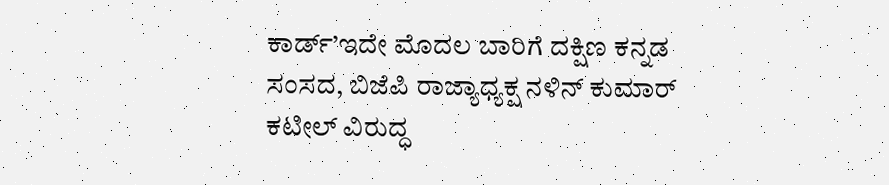ಕಾರ್ಡ್’ಇದೇ ಮೊದಲ ಬಾರಿಗೆ ದಕ್ಷಿಣ ಕನ್ನಡ ಸಂಸದ, ಬಿಜೆಪಿ ರಾಜ್ಯಾಧ್ಯಕ್ಷ ನಳಿನ್ ಕುಮಾರ್ ಕಟೀಲ್ ವಿರುದ್ಧ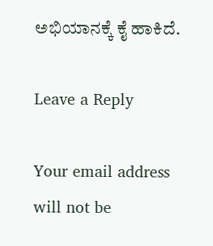ಅಭಿಯಾನಕ್ಕೆ ಕೈ ಹಾಕಿದೆ.

Leave a Reply

Your email address will not be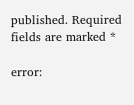published. Required fields are marked *

error: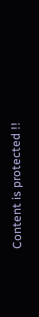Content is protected !!